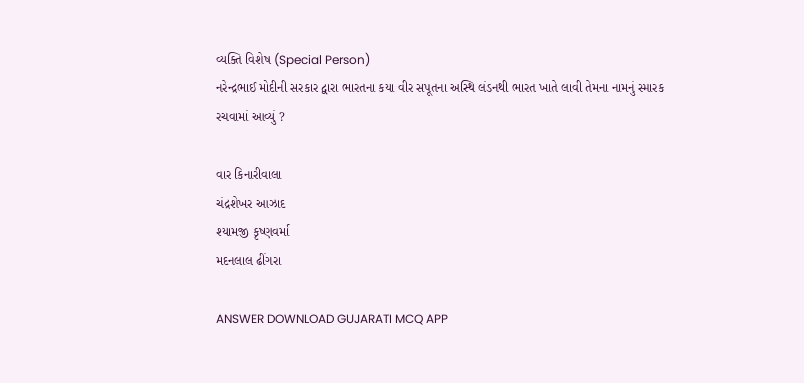વ્યક્તિ વિશેષ (Special Person)
નરેન્દ્રભાઈ મોદીની સરકાર દ્વારા ભારતના કયા વીર સપૂતના અસ્થિ લંડનથી ભારત ખાતે લાવી તેમના નામનું સ્મારક રચવામાં આવ્યું ?

વાર કિનારીવાલા
ચંદ્રશેખર આઝાદ
શ્યામજી કૃષ્ણવર્મા
મદનલાલ ઢીંગરા

ANSWER DOWNLOAD GUJARATI MCQ APP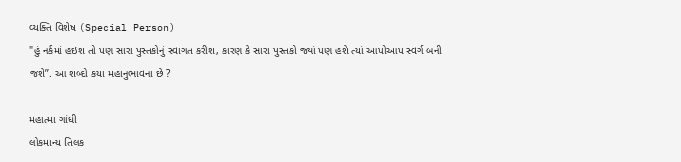વ્યક્તિ વિશેષ (Special Person)
"હું નર્કમાં હઇશ તો પણ સારા પુસ્તકોનું સ્વાગત કરીશ, કારણ કે સારા પુસ્તકો જ્યાં પણ હશે ત્યાં આપોઆપ સ્વર્ગ બની જશે’’. આ શબ્દો કયા મહાનુભાવના છે ?

મહાત્મા ગાંધી
લોકમાન્ય તિલક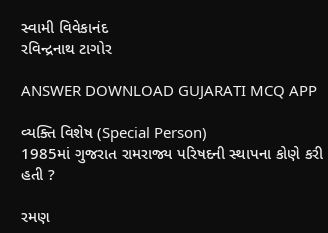સ્વામી વિવેકાનંદ
રવિન્દ્રનાથ ટાગોર

ANSWER DOWNLOAD GUJARATI MCQ APP

વ્યક્તિ વિશેષ (Special Person)
1985માં ગુજરાત રામરાજ્ય પરિષદની સ્થાપના કોણે કરી હતી ?

રમણ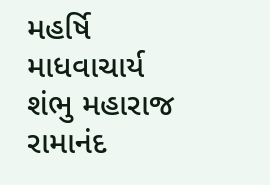મહર્ષિ
માધવાચાર્ય
શંભુ મહારાજ
રામાનંદ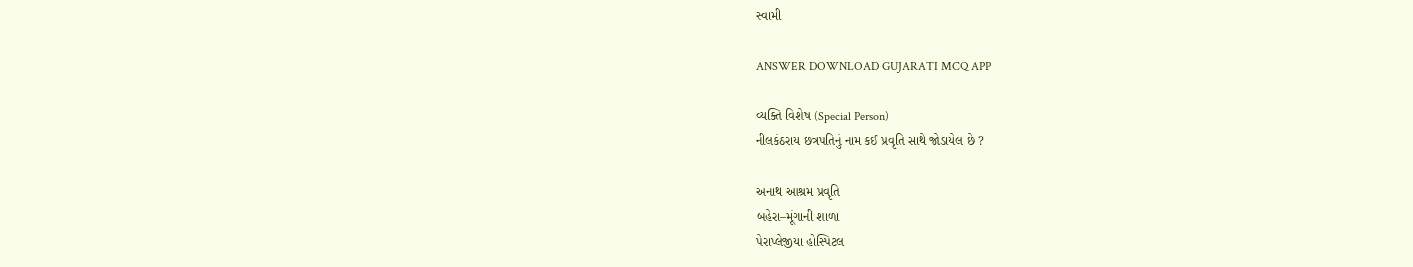સ્વામી

ANSWER DOWNLOAD GUJARATI MCQ APP

વ્યક્તિ વિશેષ (Special Person)
નીલકંઠરાય છત્રપતિનું નામ કઈ પ્રવૃતિ સાથે જોડાયેલ છે ?

અનાથ આશ્રમ પ્રવૃતિ
બહેરા–મૂંગાની શાળા
પેરાપ્લેજીયા હોસ્પિટલ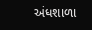અંધશાળા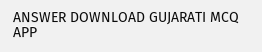ANSWER DOWNLOAD GUJARATI MCQ APP